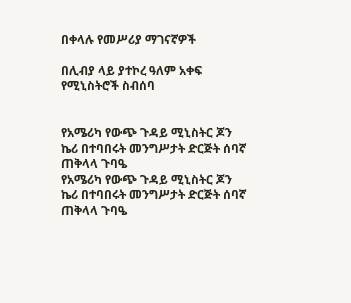በቀላሉ የመሥሪያ ማገናኛዎች

በሊብያ ላይ ያተኮረ ዓለም አቀፍ የሚኒስትሮች ስብሰባ


የአሜሪካ የውጭ ጉዳይ ሚኒስትር ጆን ኬሪ በተባበሩት መንግሥታት ድርጅት ሰባኛ ጠቅላላ ጉባዔ
የአሜሪካ የውጭ ጉዳይ ሚኒስትር ጆን ኬሪ በተባበሩት መንግሥታት ድርጅት ሰባኛ ጠቅላላ ጉባዔ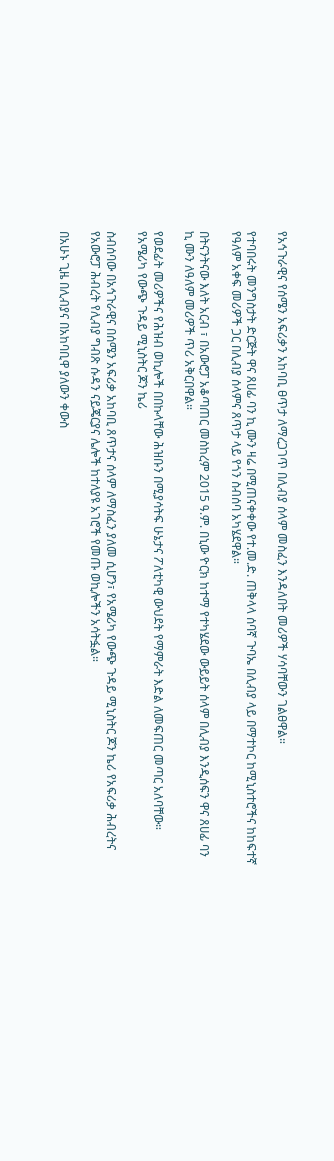የአኅጉራዊና የሰሜን አፍሪቃን አከባቢ ፀጥታ ለማረጋገጥ በሊብያ ሰላም መስፈን እንዳለበት መሪዎች ሃሳባቸውን ገልፀዋል።

የተባበሩት መንግስታት ድርጅት ዋና ጸሀፊ ባን ኪ ሙን ዛሬ በሚጠናቀቀው የተ.መ.ድ. ጠቅላላ ሰባኛ ጉባኤ በሊብያ ላይ በማተኮር ከሚኒስተሮችና ከከፍተኛ የዓለም አቀፍ መሪዎች ጋር በሊብያ ሰላምና ጸጥታ ላይ የጎን ስብሰባ አካሄደዋል።

በትናንትናው እለት አርብ ፣ በአውሮፓ አቆጣጠር መስከረም 2015 ዓ.ም. በኒው ዮርክ ከተማ የተካሄደው ውይይት ሰላም በሊብያ እንዲሰፍን ዋና ጸሀፊ ባን ኪ ሙን ለዓለም መሪዎች ጥሪ አቅርበዋል።

የወደፊት መሪዎችና የሕዝብ ወኪሎች በበኩላቸው ሕዝቡን በሚያሳትፍ ሁኔታና ፖለቲካዊ ውህደት የማምራት እድል ለመፍጠር መጣር አለባቸው።
የአሜሪካ የውጭ ጉዳይ ሚኒስትር ጆን ኬሪ

ስብሰባው በአኅጉራዊና በሰሜን አፍሪቃ አከባቢ ጸጥታና ሰላም ለማስፈን ያለመ ሲሆን፣ የአሜሪካ የውጭ ጉዳይ ሚኒስትር ጆን ኬሪ የአፍሪቃ ሕብረትና የአውሮፓ ሕብረት የሊብያ ግብጽ ሱዳን ናይጄርያና ሌሎች ከተለያዩ አገሮች የመጡ ወኪሎችን አሳትፏል።

በአሁኑ ጊዜ በሊብያና በአከባቢዋ ያለውን ቀውስ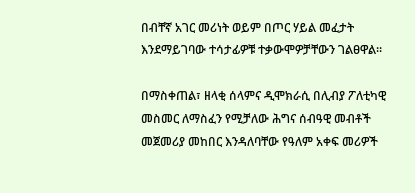በብቸኛ አገር መሪነት ወይም በጦር ሃይል መፈታት እንደማይገባው ተሳታፊዎቹ ተቃውሞዎቻቸውን ገልፀዋል።

በማስቀጠል፣ ዘላቂ ሰላምና ዲሞክራሲ በሊብያ ፖለቲካዊ መስመር ለማስፈን የሚቻለው ሕግና ሰብዓዊ መብቶች መጀመሪያ መከበር እንዳለባቸው የዓለም አቀፍ መሪዎች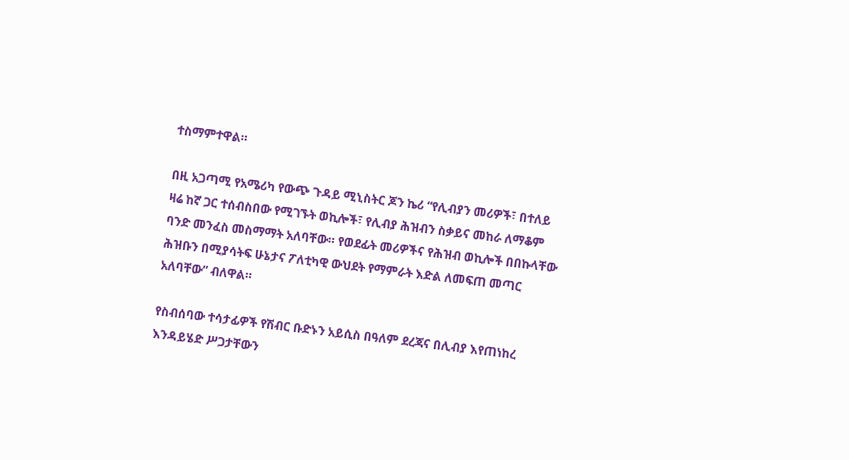ተስማምተዋል።

በዚ አጋጣሚ የአሜሪካ የውጭ ጉዳይ ሚኒስትር ጆን ኬሪ “የሊብያን መሪዎች፣ በተለይ ዛሬ ከኛ ጋር ተሰብስበው የሚገኙት ወኪሎች፣ የሊብያ ሕዝብን ስቃይና መከራ ለማቆም ባንድ መንፈስ መስማማት አለባቸው። የወደፊት መሪዎችና የሕዝብ ወኪሎች በበኩላቸው ሕዝቡን በሚያሳትፍ ሁኔታና ፖለቲካዊ ውህደት የማምራት እድል ለመፍጠ መጣር አለባቸው” ብለዋል።

የስብሰባው ተሳታፊዎች የሽብር ቡድኑን አይሲስ በዓለም ደረጃና በሊብያ እየጠነከረ እንዳይሄድ ሥጋታቸውን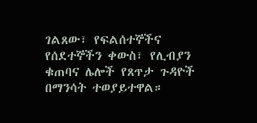ገልጸው፣ የፍልሰተኞችና የሰደተኞችን ቀውስ፣ የሊብያን ቁጠባና ሌሎች የጸጥታ ጉዳዮች በማንሳት ተወያይተዋል።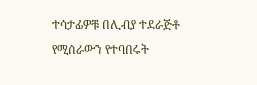ተሳታፊዎቹ በሊብያ ተደራጅቶ የሚሰራውን የተባበሩት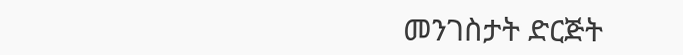መንገስታት ድርጅት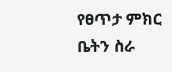የፀጥታ ምክር ቤትን ስራ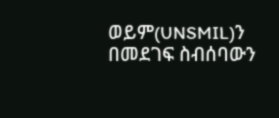ወይም(UNSMIL)ን በመደገፍ ስብሰባውን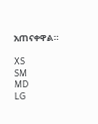አጠናቀዋል።

XS
SM
MD
LG